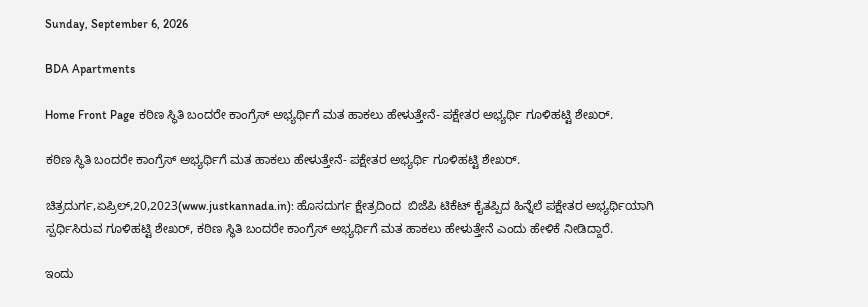Sunday, September 6, 2026

BDA Apartments

Home Front Page ಕಠಿಣ ಸ್ಥಿತಿ ಬಂದರೇ ಕಾಂಗ್ರೆಸ್ ಅಭ್ಯರ್ಥಿಗೆ ಮತ ಹಾಕಲು ಹೇಳುತ್ತೇನೆ- ಪಕ್ಷೇತರ ಅಭ್ಯರ್ಥಿ ಗೂಳಿಹಟ್ಟಿ ಶೇಖರ್.

ಕಠಿಣ ಸ್ಥಿತಿ ಬಂದರೇ ಕಾಂಗ್ರೆಸ್ ಅಭ್ಯರ್ಥಿಗೆ ಮತ ಹಾಕಲು ಹೇಳುತ್ತೇನೆ- ಪಕ್ಷೇತರ ಅಭ್ಯರ್ಥಿ ಗೂಳಿಹಟ್ಟಿ ಶೇಖರ್.

ಚಿತ್ರದುರ್ಗ,ಏಪ್ರಿಲ್,20,2023(www.justkannada.in): ಹೊಸದುರ್ಗ ಕ್ಷೇತ್ರದಿಂದ  ಬಿಜೆಪಿ ಟಿಕೆಟ್ ಕೈತಪ್ಪಿದ ಹಿನ್ನೆಲೆ ಪಕ್ಷೇತರ ಅಭ್ಯರ್ಥಿಯಾಗಿ ಸ್ಪರ್ಧಿಸಿರುವ ಗೂಳಿಹಟ್ಟಿ ಶೇಖರ್, ಕಠಿಣ ಸ್ಥಿತಿ ಬಂದರೇ ಕಾಂಗ್ರೆಸ್ ಅಭ್ಯರ್ಥಿಗೆ ಮತ ಹಾಕಲು ಹೇಳುತ್ತೇನೆ ಎಂದು ಹೇಳಿಕೆ ನೀಡಿದ್ದಾರೆ.

ಇಂದು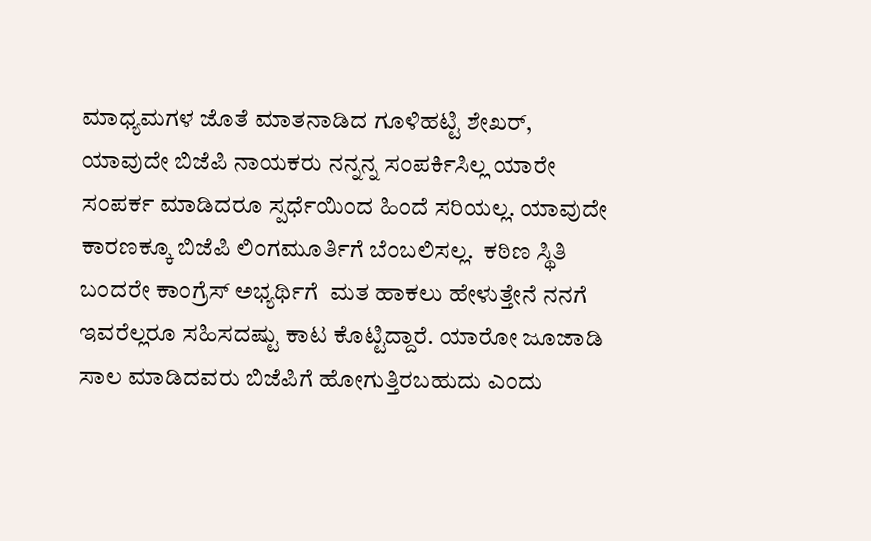ಮಾಧ್ಯಮಗಳ ಜೊತೆ ಮಾತನಾಡಿದ ಗೂಳಿಹಟ್ಟಿ ಶೇಖರ್, ಯಾವುದೇ ಬಿಜೆಪಿ ನಾಯಕರು ನನ್ನನ್ನ ಸಂಪರ್ಕಿಸಿಲ್ಲ ಯಾರೇ ಸಂಪರ್ಕ ಮಾಡಿದರೂ ಸ್ಪರ್ಧೆಯಿಂದ ಹಿಂದೆ ಸರಿಯಲ್ಲ. ಯಾವುದೇ ಕಾರಣಕ್ಕೂ ಬಿಜೆಪಿ ಲಿಂಗಮೂರ್ತಿಗೆ ಬೆಂಬಲಿಸಲ್ಲ.  ಕಠಿಣ ಸ್ಥಿತಿ ಬಂದರೇ ಕಾಂಗ್ರೆಸ್ ಅಭ್ಯರ್ಥಿಗೆ  ಮತ ಹಾಕಲು ಹೇಳುತ್ತೇನೆ ನನಗೆ ಇವರೆಲ್ಲರೂ ಸಹಿಸದಷ್ಟು ಕಾಟ ಕೊಟ್ಟಿದ್ದಾರೆ. ಯಾರೋ ಜೂಜಾಡಿ ಸಾಲ ಮಾಡಿದವರು ಬಿಜೆಪಿಗೆ ಹೋಗುತ್ತಿರಬಹುದು ಎಂದು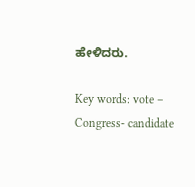ಹೇಳಿದರು.

Key words: vote – Congress- candidate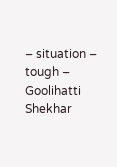– situation – tough – Goolihatti Shekhar